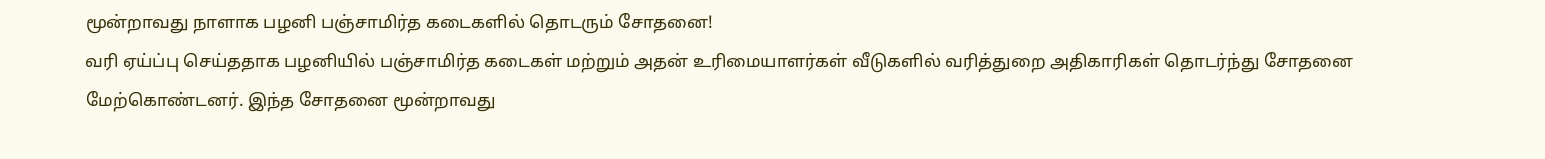மூன்றாவது நாளாக பழனி பஞ்சாமிர்த கடைகளில் தொடரும் சோதனை!
வரி ஏய்ப்பு செய்ததாக பழனியில் பஞ்சாமிர்த கடைகள் மற்றும் அதன் உரிமையாளர்கள் வீடுகளில் வரித்துறை அதிகாரிகள் தொடர்ந்து சோதனை மேற்கொண்டனர். இந்த சோதனை மூன்றாவது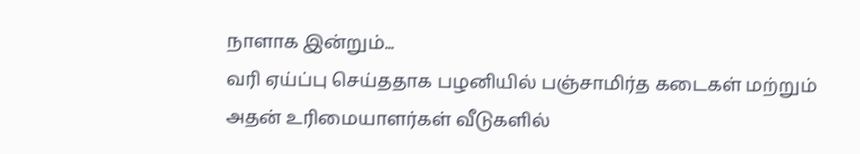நாளாக இன்றும்...
வரி ஏய்ப்பு செய்ததாக பழனியில் பஞ்சாமிர்த கடைகள் மற்றும் அதன் உரிமையாளர்கள் வீடுகளில்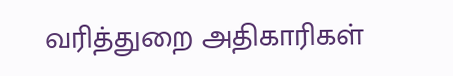வரித்துறை அதிகாரிகள்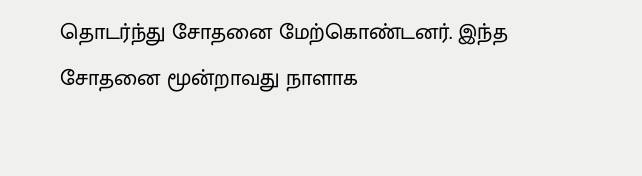தொடர்ந்து சோதனை மேற்கொண்டனர். இந்த சோதனை மூன்றாவது நாளாக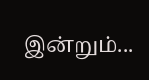இன்றும்...